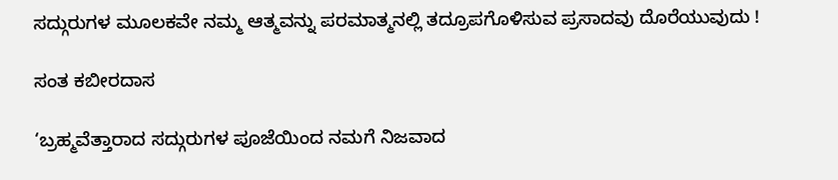ಸದ್ಗುರುಗಳ ಮೂಲಕವೇ ನಮ್ಮ ಆತ್ಮವನ್ನು ಪರಮಾತ್ಮನಲ್ಲಿ ತದ್ರೂಪಗೊಳಿಸುವ ಪ್ರಸಾದವು ದೊರೆಯುವುದು !

ಸಂತ ಕಬೀರದಾಸ

‘ಬ್ರಹ್ಮವೆತ್ತಾರಾದ ಸದ್ಗುರುಗಳ ಪೂಜೆಯಿಂದ ನಮಗೆ ನಿಜವಾದ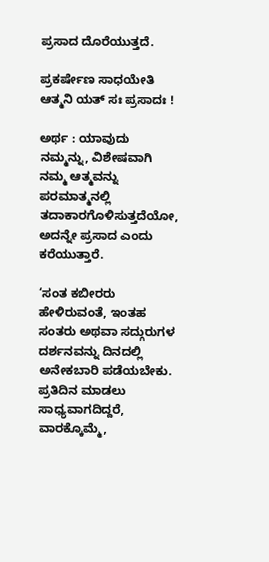ಪ್ರಸಾದ ದೊರೆಯುತ್ತದೆ.

ಪ್ರಕರ್ಷೇಣ ಸಾಧಯೇತಿ ಆತ್ಮನಿ ಯತ್‌ ಸಃ ಪ್ರಸಾದಃ !

ಅರ್ಥ : ಯಾವುದು ನಮ್ಮನ್ನು, ವಿಶೇಷವಾಗಿ ನಮ್ಮ ಆತ್ಮವನ್ನು ಪರಮಾತ್ಮನಲ್ಲಿ ತದಾಕಾರಗೊಳಿಸುತ್ತದೆಯೋ, ಅದನ್ನೇ ಪ್ರಸಾದ ಎಂದು ಕರೆಯುತ್ತಾರೆ.

‘ಸಂತ ಕಬೀರರು ಹೇಳಿರುವಂತೆ, ಇಂತಹ ಸಂತರು ಅಥವಾ ಸದ್ಗುರುಗಳ ದರ್ಶನವನ್ನು ದಿನದಲ್ಲಿ ಅನೇಕಬಾರಿ ಪಡೆಯಬೇಕು. ಪ್ರತಿದಿನ ಮಾಡಲು ಸಾಧ್ಯವಾಗದಿದ್ದರೆ, ವಾರಕ್ಕೊಮ್ಮೆ,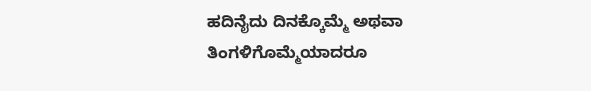ಹದಿನೈದು ದಿನಕ್ಕೊಮ್ಮೆ ಅಥವಾ ತಿಂಗಳಿಗೊಮ್ಮೆಯಾದರೂ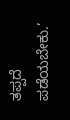ತಪ್ಪದೆ ಪಡೆಯಬೇಕು.’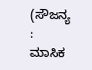(ಸೌಜನ್ಯ : ಮಾಸಿಕ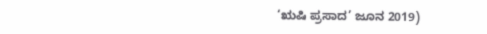‘ಋಷಿ ಪ್ರಸಾದ’ ಜೂನ 2019)